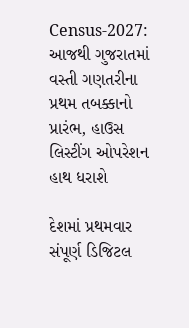Census-2027: આજથી ગુજરાતમાં વસ્તી ગણતરીના પ્રથમ તબક્કાનો પ્રારંભ, હાઉસ લિસ્ટીંગ ઓપરેશન હાથ ધરાશે

દેશમાં પ્રથમવાર સંપૂર્ણ ડિજિટલ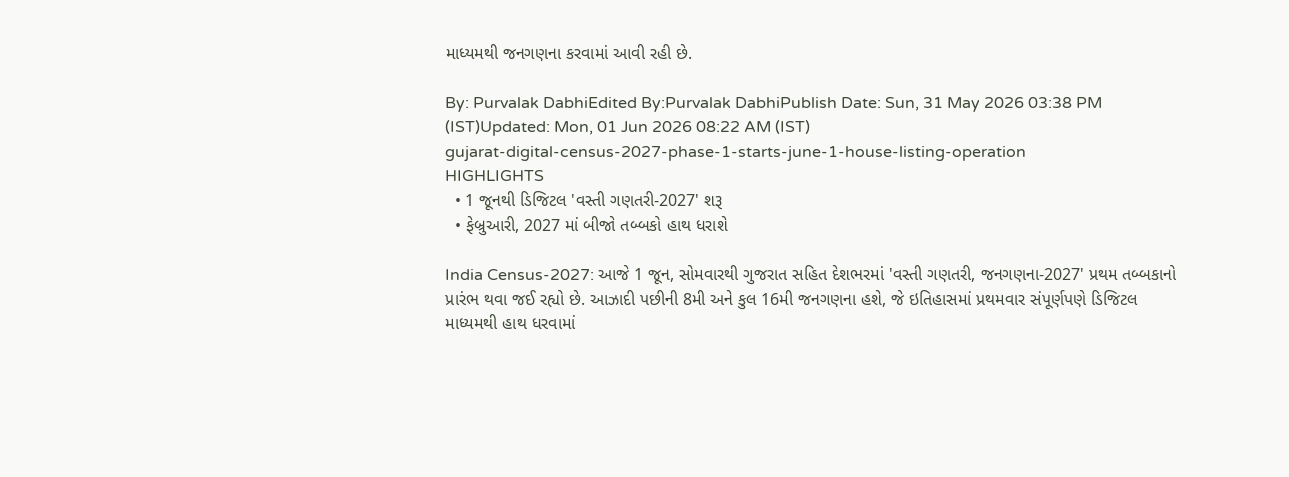માધ્યમથી જનગણના કરવામાં આવી રહી છે.

By: Purvalak DabhiEdited By:Purvalak DabhiPublish Date: Sun, 31 May 2026 03:38 PM (IST)Updated: Mon, 01 Jun 2026 08:22 AM (IST)
gujarat-digital-census-2027-phase-1-starts-june-1-house-listing-operation
HIGHLIGHTS
  • 1 જૂનથી ડિજિટલ 'વસ્તી ગણતરી-2027' શરૂ
  • ફેબ્રુઆરી, 2027 માં બીજો તબ્બકો હાથ ધરાશે

India Census-2027: આજે 1 જૂન, સોમવારથી ગુજરાત સહિત દેશભરમાં 'વસ્તી ગણતરી, જનગણના-2027' પ્રથમ તબ્બકાનો પ્રારંભ થવા જઈ રહ્યો છે. આઝાદી પછીની 8મી અને કુલ 16મી જનગણના હશે, જે ઇતિહાસમાં પ્રથમવાર સંપૂર્ણપણે ડિજિટલ માધ્યમથી હાથ ધરવામાં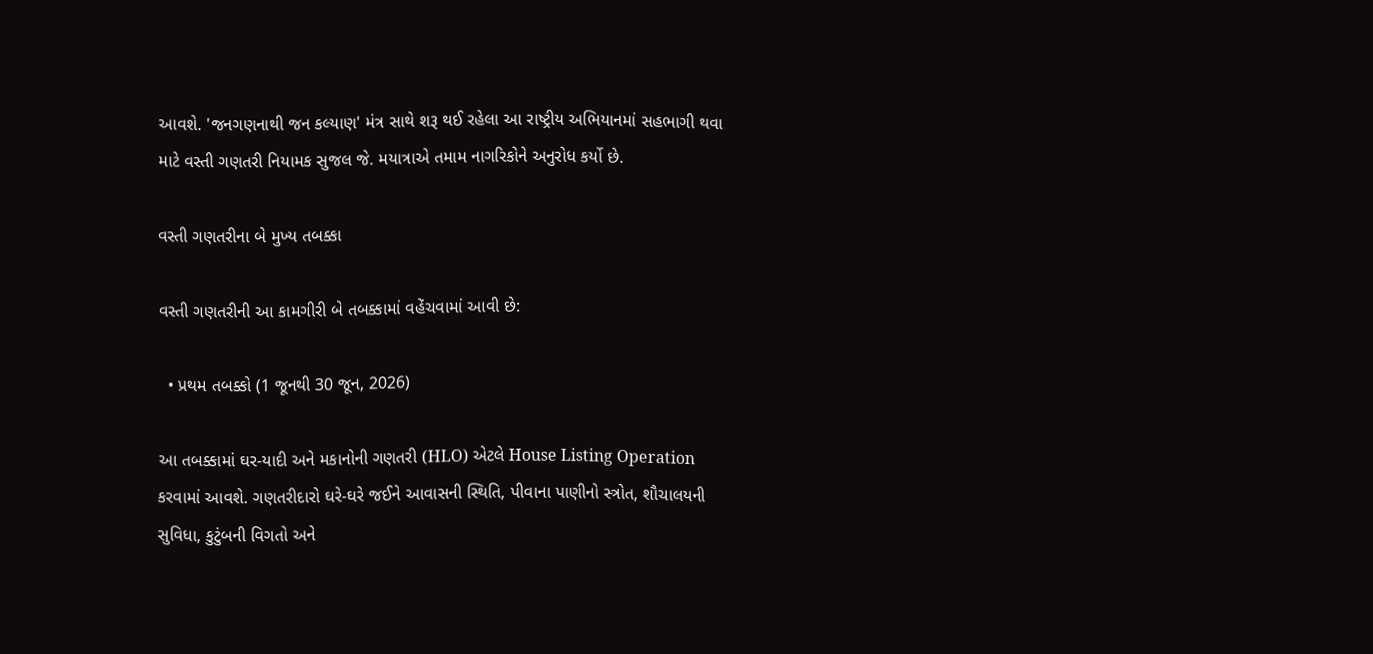આવશે. 'જનગણનાથી જન કલ્યાણ' મંત્ર સાથે શરૂ થઈ રહેલા આ રાષ્ટ્રીય અભિયાનમાં સહભાગી થવા માટે વસ્તી ગણતરી નિયામક સુજલ જે. મયાત્રાએ તમામ નાગરિકોને અનુરોધ કર્યો છે.

વસ્તી ગણતરીના બે મુખ્ય તબક્કા

વસ્તી ગણતરીની આ કામગીરી બે તબક્કામાં વહેંચવામાં આવી છે:

  • પ્રથમ તબક્કો (1 જૂનથી 30 જૂન, 2026)

આ તબક્કામાં ઘર-યાદી અને મકાનોની ગણતરી (HLO) એટલે House Listing Operation કરવામાં આવશે. ગણતરીદારો ઘરે-ઘરે જઈને આવાસની સ્થિતિ, પીવાના પાણીનો સ્ત્રોત, શૌચાલયની સુવિધા, કુટુંબની વિગતો અને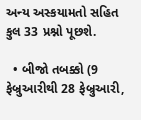અન્ય અસ્કયામતો સહિત કુલ 33 પ્રશ્નો પૂછશે.

  • બીજો તબક્કો (9 ફેબ્રુઆરીથી 28 ફેબ્રુઆરી,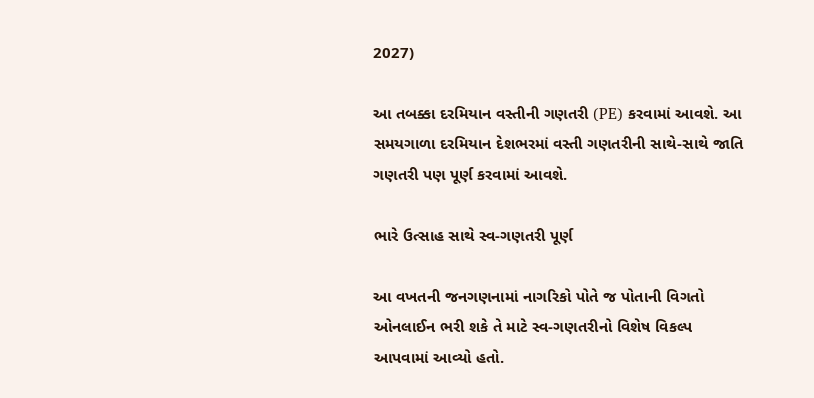2027)

આ તબક્કા દરમિયાન વસ્તીની ગણતરી (PE) કરવામાં આવશે. આ સમયગાળા દરમિયાન દેશભરમાં વસ્તી ગણતરીની સાથે-સાથે જાતિ ગણતરી પણ પૂર્ણ કરવામાં આવશે.

ભારે ઉત્સાહ સાથે સ્વ-ગણતરી પૂર્ણ

આ વખતની જનગણનામાં નાગરિકો પોતે જ પોતાની વિગતો ઓનલાઈન ભરી શકે તે માટે સ્વ-ગણતરીનો વિશેષ વિકલ્પ આપવામાં આવ્યો હતો.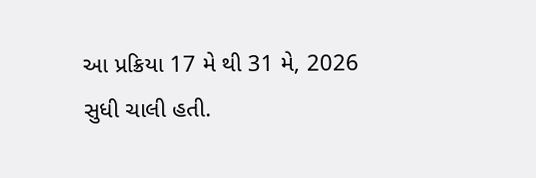આ પ્રક્રિયા 17 મે થી 31 મે, 2026 સુધી ચાલી હતી.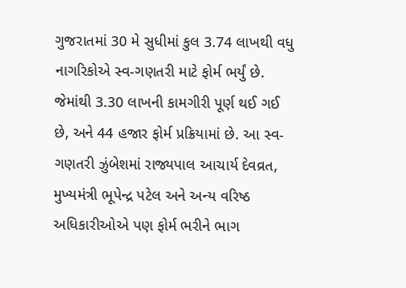ગુજરાતમાં 30 મે સુધીમાં કુલ 3.74 લાખથી વધુ નાગરિકોએ સ્વ-ગણતરી માટે ફોર્મ ભર્યું છે. જેમાંથી 3.30 લાખની કામગીરી પૂર્ણ થઈ ગઈ છે, અને 44 હજાર ફોર્મ પ્રક્રિયામાં છે. આ સ્વ-ગણતરી ઝુંબેશમાં રાજ્યપાલ આચાર્ય દેવવ્રત, મુખ્યમંત્રી ભૂપેન્દ્ર પટેલ અને અન્ય વરિષ્ઠ અધિકારીઓએ પણ ફોર્મ ભરીને ભાગ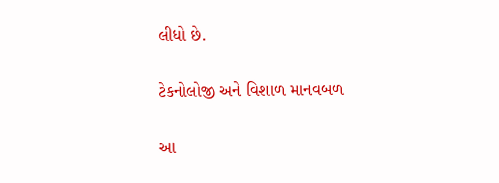લીધો છે.

ટેકનોલોજી અને વિશાળ માનવબળ

આ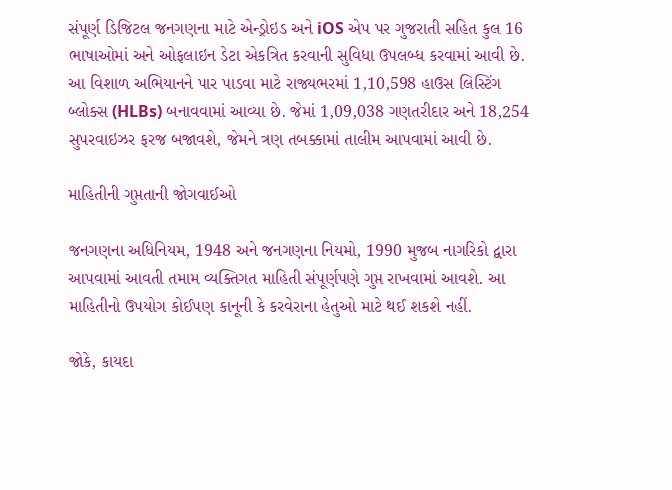સંપૂર્ણ ડિજિટલ જનગણના માટે એન્ડ્રોઇડ અને iOS એપ પર ગુજરાતી સહિત કુલ 16 ભાષાઓમાં અને ઓફલાઇન ડેટા એકત્રિત કરવાની સુવિધા ઉપલબ્ધ કરવામાં આવી છે. આ વિશાળ અભિયાનને પાર પાડવા માટે રાજ્યભરમાં 1,10,598 હાઉસ લિસ્ટિંગ બ્લોક્સ (HLBs) બનાવવામાં આવ્યા છે. જેમાં 1,09,038 ગણતરીદાર અને 18,254 સુપરવાઇઝર ફરજ બજાવશે, જેમને ત્રણ તબક્કામાં તાલીમ આપવામાં આવી છે.

માહિતીની ગુપ્તતાની જોગવાઈઓ

જનગણના અધિનિયમ, 1948 અને જનગણના નિયમો, 1990 મુજબ નાગરિકો દ્વારા આપવામાં આવતી તમામ વ્યક્તિગત માહિતી સંપૂર્ણપણે ગુપ્ત રાખવામાં આવશે. આ માહિતીનો ઉપયોગ કોઈપણ કાનૂની કે કરવેરાના હેતુઓ માટે થઈ શકશે નહીં.

જોકે, કાયદા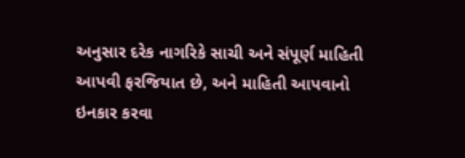અનુસાર દરેક નાગરિકે સાચી અને સંપૂર્ણ માહિતી આપવી ફરજિયાત છે, અને માહિતી આપવાનો ઇનકાર કરવા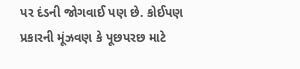પર દંડની જોગવાઈ પણ છે. કોઈપણ પ્રકારની મૂંઝવણ કે પૂછપરછ માટે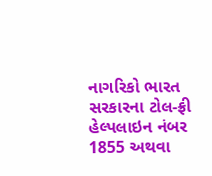નાગરિકો ભારત સરકારના ટોલ-ફ્રી હેલ્પલાઇન નંબર 1855 અથવા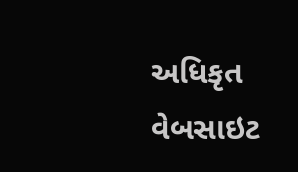અધિકૃત વેબસાઇટ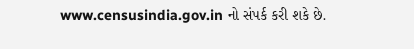www.censusindia.gov.in નો સંપર્ક કરી શકે છે.